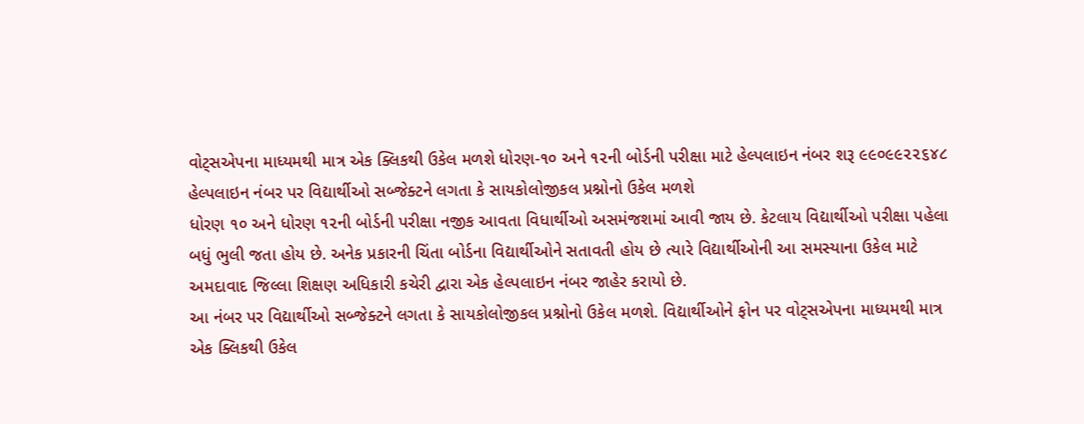વોટ્સએપના માધ્યમથી માત્ર એક ક્લિકથી ઉકેલ મળશે ધોરણ-૧૦ અને ૧૨ની બોર્ડની પરીક્ષા માટે હેલ્પલાઇન નંબર શરૂ ૯૯૦૯૯૨૨૬૪૮ હેલ્પલાઇન નંબર પર વિદ્યાર્થીઓ સબ્જેક્ટને લગતા કે સાયકોલોજીકલ પ્રશ્નોનો ઉકેલ મળશે
ધોરણ ૧૦ અને ધોરણ ૧૨ની બોર્ડની પરીક્ષા નજીક આવતા વિધાર્થીઓ અસમંજશમાં આવી જાય છે. કેટલાય વિદ્યાર્થીઓ પરીક્ષા પહેલા બધું ભુલી જતા હોય છે. અનેક પ્રકારની ચિંતા બોર્ડના વિદ્યાર્થીઓને સતાવતી હોય છે ત્યારે વિદ્યાર્થીઓની આ સમસ્યાના ઉકેલ માટે અમદાવાદ જિલ્લા શિક્ષણ અધિકારી કચેરી દ્વારા એક હેલ્પલાઇન નંબર જાહેર કરાયો છે.
આ નંબર પર વિદ્યાર્થીઓ સબ્જેક્ટને લગતા કે સાયકોલોજીકલ પ્રશ્નોનો ઉકેલ મળશે. વિદ્યાર્થીઓને ફોન પર વોટ્સએપના માધ્યમથી માત્ર એક ક્લિકથી ઉકેલ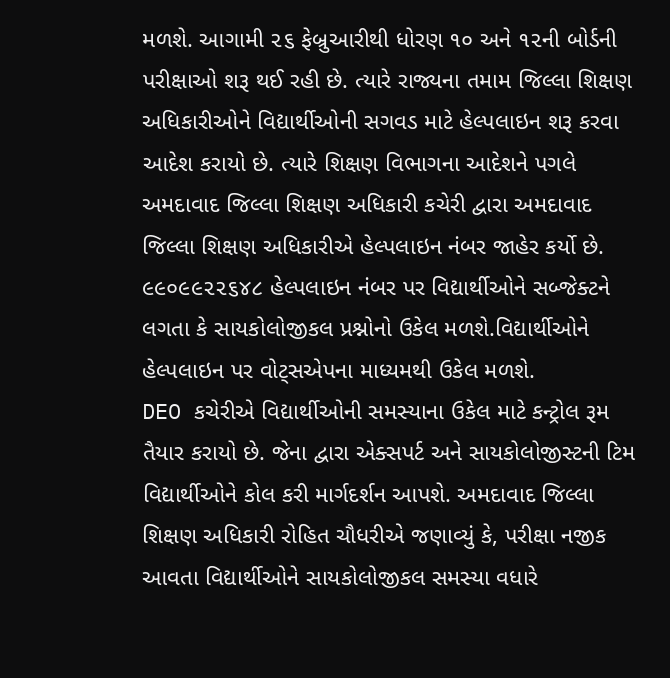મળશે. આગામી ૨૬ ફેબ્રુઆરીથી ધોરણ ૧૦ અને ૧૨ની બોર્ડની પરીક્ષાઓ શરૂ થઈ રહી છે. ત્યારે રાજ્યના તમામ જિલ્લા શિક્ષણ અધિકારીઓને વિદ્યાર્થીઓની સગવડ માટે હેલ્પલાઇન શરૂ કરવા આદેશ કરાયો છે. ત્યારે શિક્ષણ વિભાગના આદેશને પગલે અમદાવાદ જિલ્લા શિક્ષણ અધિકારી કચેરી દ્વારા અમદાવાદ જિલ્લા શિક્ષણ અધિકારીએ હેલ્પલાઇન નંબર જાહેર કર્યો છે. ૯૯૦૯૯૨૨૬૪૮ હેલ્પલાઇન નંબર પર વિદ્યાર્થીઓને સબ્જેક્ટને લગતા કે સાયકોલોજીકલ પ્રશ્નોનો ઉકેલ મળશે.વિદ્યાર્થીઓને હેલ્પલાઇન પર વોટ્સએપના માધ્યમથી ઉકેલ મળશે.
DEO કચેરીએ વિદ્યાર્થીઓની સમસ્યાના ઉકેલ માટે કન્ટ્રોલ રૂમ તૈયાર કરાયો છે. જેના દ્વારા એક્સપર્ટ અને સાયકોલોજીસ્ટની ટિમ વિદ્યાર્થીઓને કોલ કરી માર્ગદર્શન આપશે. અમદાવાદ જિલ્લા શિક્ષણ અધિકારી રોહિત ચૌધરીએ જણાવ્યું કે, પરીક્ષા નજીક આવતા વિદ્યાર્થીઓને સાયકોલોજીકલ સમસ્યા વધારે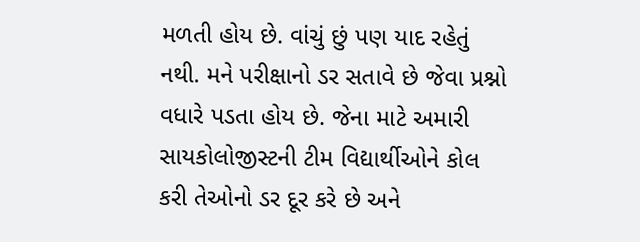મળતી હોય છે. વાંચું છું પણ યાદ રહેતું નથી. મને પરીક્ષાનો ડર સતાવે છે જેવા પ્રશ્નો વધારે પડતા હોય છે. જેના માટે અમારી સાયકોલોજીસ્ટની ટીમ વિદ્યાર્થીઓને કોલ કરી તેઓનો ડર દૂર કરે છે અને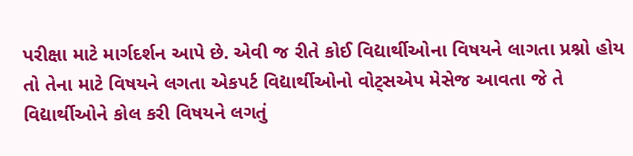પરીક્ષા માટે માર્ગદર્શન આપે છે. એવી જ રીતે કોઈ વિદ્યાર્થીઓના વિષયને લાગતા પ્રશ્નો હોય તો તેના માટે વિષયને લગતા એકપર્ટ વિદ્યાર્થીઓનો વોટ્સએપ મેસેજ આવતા જે તે વિદ્યાર્થીઓને કોલ કરી વિષયને લગતું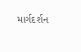માર્ગદર્શન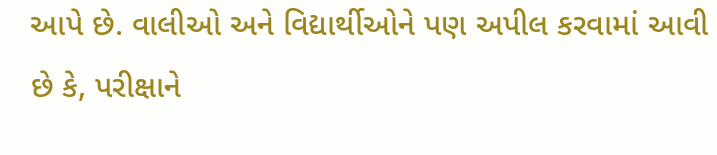આપે છે. વાલીઓ અને વિદ્યાર્થીઓને પણ અપીલ કરવામાં આવી છે કે, પરીક્ષાને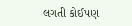લગતી કોઈપણ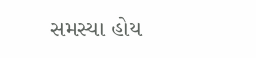સમસ્યા હોય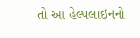તો આ હેલ્પલાઇનનો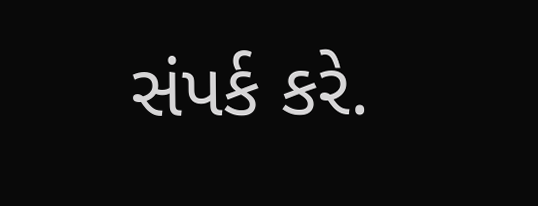સંપર્ક કરે.